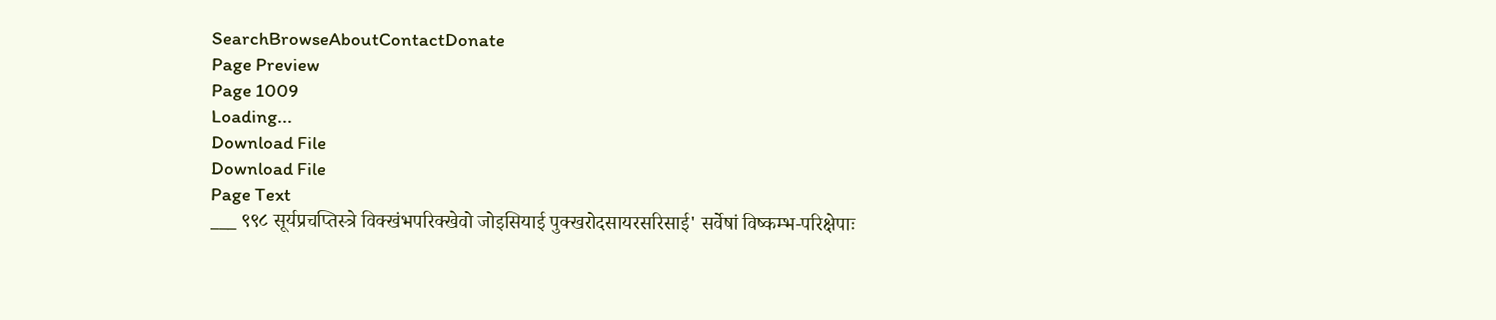SearchBrowseAboutContactDonate
Page Preview
Page 1009
Loading...
Download File
Download File
Page Text
___ ९९८ सूर्यप्रचप्तिस्त्रे विक्खंभपरिक्खेवो जोइसियाई पुक्खरोदसायरसरिसाई' सर्वेषां विष्कम्भ-परिक्षेपाः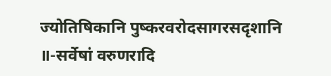ज्योतिषिकानि पुष्करवरोदसागरसदृशानि ॥-सर्वेषां वरुणरादि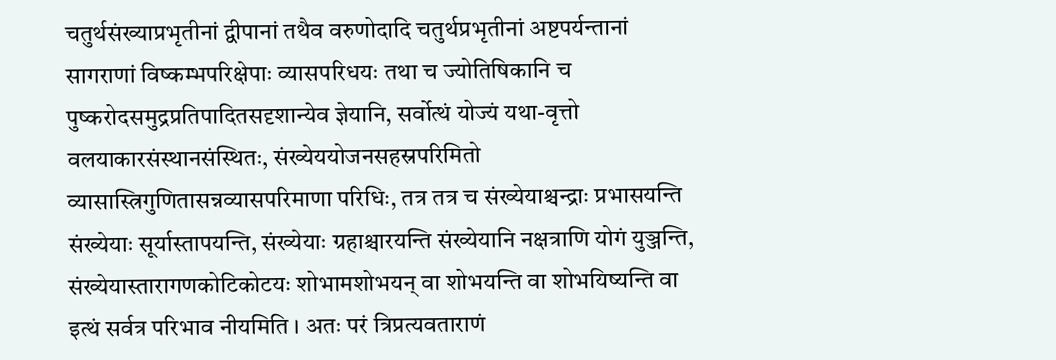चतुर्थसंख्याप्रभृतीनां द्वीपानां तथैव वरुणोदादि चतुर्थप्रभृतीनां अष्टपर्यन्तानां सागराणां विष्कम्भपरिक्षेपाः व्यासपरिधयः तथा च ज्योतिषिकानि च पुष्करोदसमुद्रप्रतिपादितसदृशान्येव ज्ञेयानि, सर्वोत्थं योज्यं यथा-वृत्तो वलयाकारसंस्थानसंस्थितः, संख्येययोजनसहस्रपरिमितो व्यासास्त्रिगुणितासन्नव्यासपरिमाणा परिधिः, तत्र तत्र च संख्येयाश्चन्द्राः प्रभासयन्ति संख्येयाः सूर्यास्तापयन्ति, संख्येयाः ग्रहाश्चारयन्ति संख्येयानि नक्षत्राणि योगं युञ्जन्ति, संख्येयास्तारागणकोटिकोटयः शोभामशोभयन् वा शोभयन्ति वा शोभयिष्यन्ति वा इत्थं सर्वत्र परिभाव नीयमिति । अतः परं त्रिप्रत्यवताराणं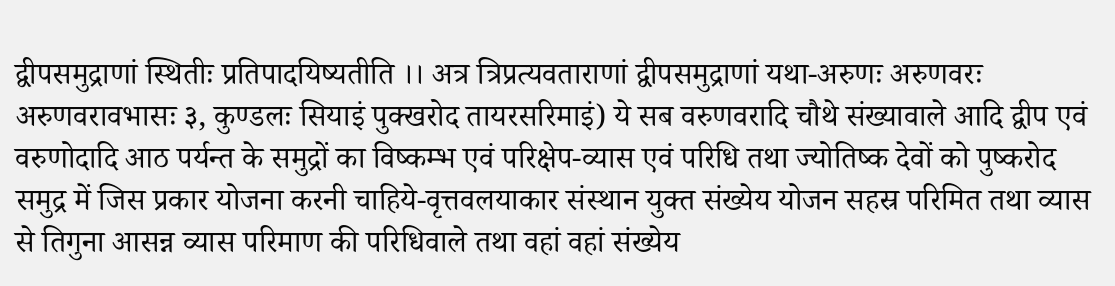द्वीपसमुद्राणां स्थितीः प्रतिपादयिष्यतीति ।। अत्र त्रिप्रत्यवताराणां द्वीपसमुद्राणां यथा-अरुणः अरुणवरः अरुणवरावभासः ३, कुण्डलः सियाइं पुक्खरोद तायरसरिमाइं) ये सब वरुणवरादि चौथे संख्यावाले आदि द्वीप एवं वरुणोदादि आठ पर्यन्त के समुद्रों का विष्कम्भ एवं परिक्षेप-व्यास एवं परिधि तथा ज्योतिष्क देवों को पुष्करोद समुद्र में जिस प्रकार योजना करनी चाहिये-वृत्तवलयाकार संस्थान युक्त संख्येय योजन सहस्र परिमित तथा व्यास से तिगुना आसन्न व्यास परिमाण की परिधिवाले तथा वहां वहां संख्येय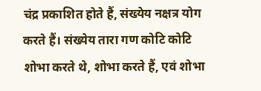चंद्र प्रकाशित होते हैं, संख्येय नक्षत्र योग करते हैं। संख्येय तारा गण कोटि कोटि शोभा करते थे, शोभा करते हैं, एवं शोभा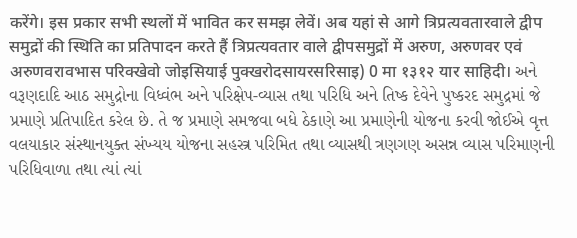करेंगे। इस प्रकार सभी स्थलों में भावित कर समझ लेवें। अब यहां से आगे त्रिप्रत्यवतारवाले द्वीप समुद्रों की स्थिति का प्रतिपादन करते हैं त्रिप्रत्यवतार वाले द्वीपसमुद्रों में अरुण, अरुणवर एवं अरुणवरावभास परिक्खेवो जोइसियाई पुक्खरोदसायरसरिसाइ) 0 मा १३१२ यार साहिदी। અને વરૂણદાદિ આઠ સમુદ્રોના વિધ્વંભ અને પરિક્ષેપ-વ્યાસ તથા પરિધિ અને તિષ્ક દેવેને પુષ્કરદ સમુદ્રમાં જે પ્રમાણે પ્રતિપાદિત કરેલ છે. તે જ પ્રમાણે સમજવા બધે ઠેકાણે આ પ્રમાણેની યોજના કરવી જોઈએ વૃત્ત વલયાકાર સંસ્થાનયુક્ત સંખ્યય યોજના સહસ્ત્ર પરિમિત તથા વ્યાસથી ત્રણગણ અસન્ન વ્યાસ પરિમાણની પરિધિવાળા તથા ત્યાં ત્યાં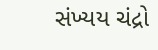સંખ્યય ચંદ્રો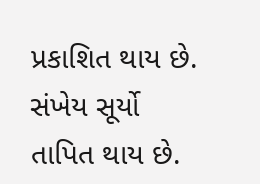પ્રકાશિત થાય છે. સંખેય સૂર્યો તાપિત થાય છે.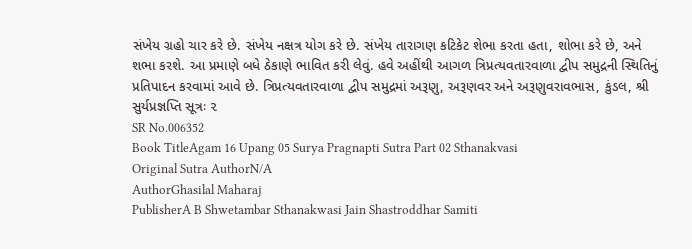સંખેય ગ્રહો ચાર કરે છે. સંખેય નક્ષત્ર યોગ કરે છે. સંખેય તારાગણ કટિકેટ શેભા કરતા હતા, શોભા કરે છે, અને શભા કરશે. આ પ્રમાણે બધે ઠેકાણે ભાવિત કરી લેવું. હવે અહીંથી આગળ ત્રિપ્રત્યવતારવાળા દ્વીપ સમુદ્રની સ્થિતિનું પ્રતિપાદન કરવામાં આવે છે. ત્રિપ્રત્યવતારવાળા દ્વીપ સમુદ્રમાં અરૂણુ, અરૂણવર અને અરૂણુવરાવભાસ, કુંડલ, શ્રી સુર્યપ્રજ્ઞપ્તિ સૂત્રઃ ૨
SR No.006352
Book TitleAgam 16 Upang 05 Surya Pragnapti Sutra Part 02 Sthanakvasi
Original Sutra AuthorN/A
AuthorGhasilal Maharaj
PublisherA B Shwetambar Sthanakwasi Jain Shastroddhar Samiti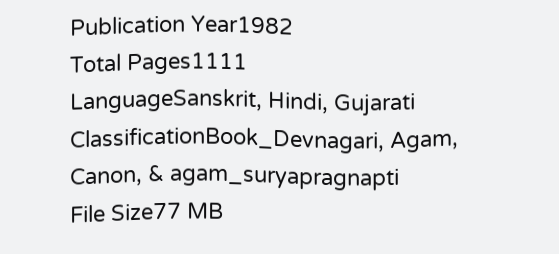Publication Year1982
Total Pages1111
LanguageSanskrit, Hindi, Gujarati
ClassificationBook_Devnagari, Agam, Canon, & agam_suryapragnapti
File Size77 MB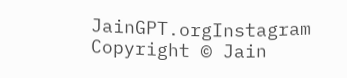JainGPT.orgInstagram
Copyright © Jain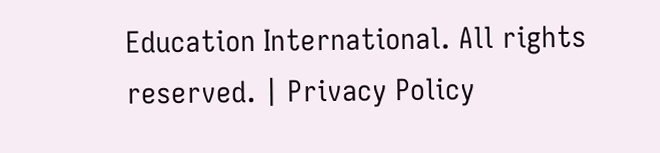Education International. All rights reserved. | Privacy Policy